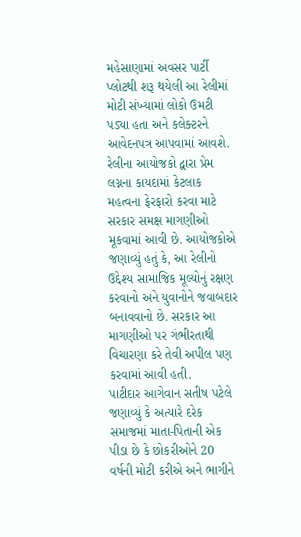મહેસાણામાં અવસર પાર્ટી પ્લોટથી શરૂ થયેલી આ રેલીમાં મોટી સંખ્યામાં લોકો ઉમટી પડ્યા હતા અને કલેક્ટરને આવેદનપત્ર આપવામાં આવશે. રેલીના આયોજકો દ્વારા પ્રેમ લગ્નના કાયદામાં કેટલાક મહત્વના ફેરફારો કરવા માટે સરકાર સમક્ષ માગણીઓ મૂકવામાં આવી છે. આયોજકોએ જણાવ્યું હતું કે, આ રેલીનો ઉદ્દેશ્ય સામાજિક મૂલ્યોનું રક્ષણ કરવાનો અને યુવાનોને જવાબદાર બનાવવાનો છે. સરકાર આ માગણીઓ પર ગંભીરતાથી વિચારણા કરે તેવી અપીલ પણ કરવામાં આવી હતી.
પાટીદાર આગેવાન સતીષ પટેલે જણાવ્યું કે અત્યારે દરેક સમાજમાં માતા-પિતાની એક પીડા છે કે છોકરીઓને 20 વર્ષની મોટી કરીએ અને ભાગીને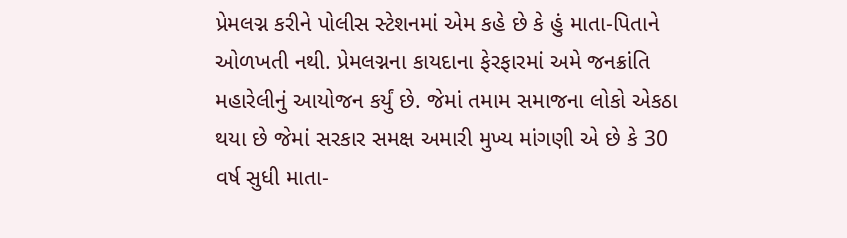પ્રેમલગ્ન કરીને પોલીસ સ્ટેશનમાં એમ કહે છે કે હું માતા-પિતાને ઓળખતી નથી. પ્રેમલગ્નના કાયદાના ફેરફારમાં અમે જનક્રાંતિ મહારેલીનું આયોજન કર્યું છે. જેમાં તમામ સમાજના લોકો એકઠા થયા છે જેમાં સરકાર સમક્ષ અમારી મુખ્ય માંગણી એ છે કે 30 વર્ષ સુધી માતા-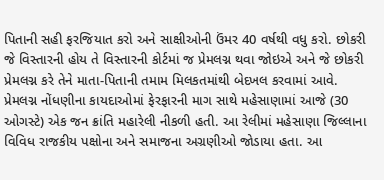પિતાની સહી ફરજિયાત કરો અને સાક્ષીઓની ઉંમર 40 વર્ષથી વધુ કરો. છોકરી જે વિસ્તારની હોય તે વિસ્તારની કોર્ટમાં જ પ્રેમલગ્ન થવા જોઇએ અને જે છોકરી પ્રેમલગ્ન કરે તેને માતા-પિતાની તમામ મિલકતમાંથી બેદખલ કરવામાં આવે.
પ્રેમલગ્ન નોંધણીના કાયદાઓમાં ફેરફારની માગ સાથે મહેસાણામાં આજે (30 ઓગસ્ટે) એક જન ક્રાંતિ મહારેલી નીકળી હતી. આ રેલીમાં મહેસાણા જિલ્લાના વિવિધ રાજકીય પક્ષોના અને સમાજના અગ્રણીઓ જોડાયા હતા. આ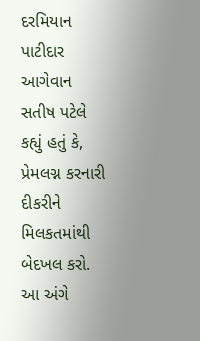દરમિયાન પાટીદાર આગેવાન સતીષ પટેલે કહ્યું હતું કે, પ્રેમલગ્ન કરનારી દીકરીને મિલકતમાંથી બેદખલ કરો.
આ અંગે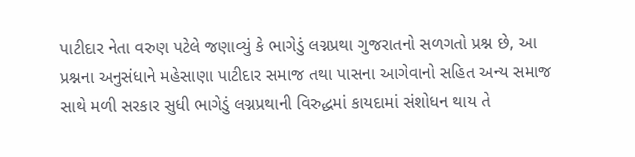પાટીદાર નેતા વરુણ પટેલે જણાવ્યું કે ભાગેડું લગ્નપ્રથા ગુજરાતનો સળગતો પ્રશ્ન છે, આ પ્રશ્નના અનુસંધાને મહેસાણા પાટીદાર સમાજ તથા પાસના આગેવાનો સહિત અન્ય સમાજ સાથે મળી સરકાર સુધી ભાગેડું લગ્નપ્રથાની વિરુદ્ધમાં કાયદામાં સંશોધન થાય તે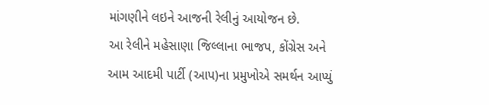માંગણીને લઇને આજની રેલીનું આયોજન છે.
આ રેલીને મહેસાણા જિલ્લાના ભાજપ, કોંગ્રેસ અને આમ આદમી પાર્ટી (આપ)ના પ્રમુખોએ સમર્થન આપ્યું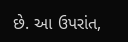છે. આ ઉપરાંત,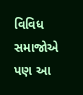વિવિધ સમાજોએ પણ આ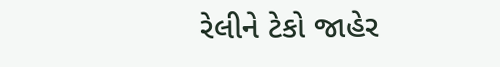રેલીને ટેકો જાહેર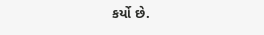કર્યો છે.